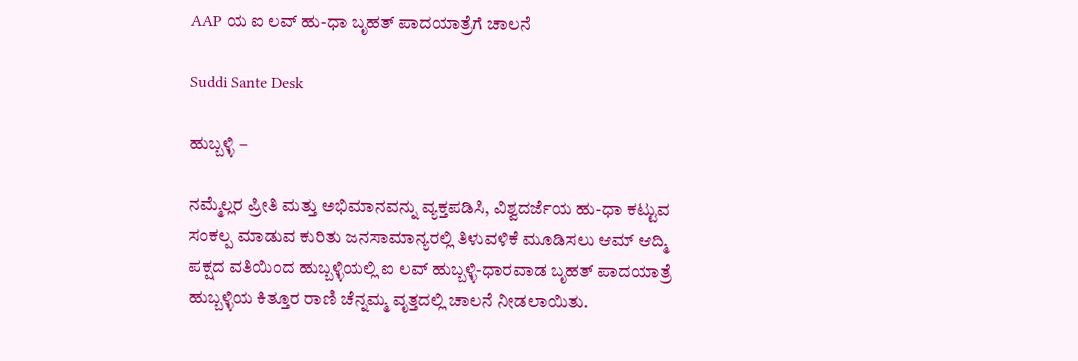AAP ಯ ಐ ಲವ್ ಹು-ಧಾ ಬೃಹತ್ ಪಾದಯಾತ್ರೆಗೆ ಚಾಲನೆ

Suddi Sante Desk

ಹುಬ್ಬಳ್ಳಿ –

ನಮ್ಮೆಲ್ಲರ ಪ್ರೀತಿ ಮತ್ತು ಅಭಿಮಾನವನ್ನು ವ್ಯಕ್ತಪಡಿಸಿ, ವಿಶ್ವದರ್ಜೆಯ ಹು-ಧಾ ಕಟ್ಟುವ ಸಂಕಲ್ಪ ಮಾಡುವ ಕುರಿತು ಜನಸಾಮಾನ್ಯರಲ್ಲಿ ತಿಳುವಳಿಕೆ ಮೂಡಿಸಲು ಆಮ್ ಆದ್ಮಿ ಪಕ್ಷದ ವತಿಯಿಂದ ಹುಬ್ಬಳ್ಳಿಯಲ್ಲಿ ಐ ಲವ್ ಹುಬ್ಬಳ್ಳಿ-ಧಾರವಾಡ ಬೃಹತ್ ಪಾದಯಾತ್ರೆ ಹುಬ್ಬಳ್ಳಿಯ ಕಿತ್ತೂರ ರಾಣಿ ಚೆನ್ನಮ್ಮ ವೃತ್ತದಲ್ಲಿ ಚಾಲನೆ ನೀಡಲಾಯಿತು.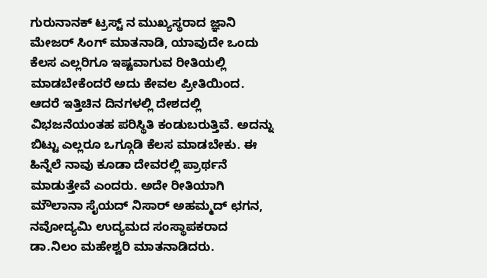ಗುರುನಾನಕ್ ಟ್ರಸ್ಟ್ ನ ಮುಖ್ಯಸ್ಥರಾದ ಜ್ಞಾನಿ ಮೇಜರ್ ಸಿಂಗ್ ಮಾತನಾಡಿ, ಯಾವುದೇ ಒಂದು ಕೆಲಸ ಎಲ್ಲರಿಗೂ ಇಷ್ಟವಾಗುವ ರೀತಿಯಲ್ಲಿ ಮಾಡಬೇಕೆಂದರೆ ಅದು ಕೇವಲ ಪ್ರೀತಿಯಿಂದ. ಆದರೆ ಇತ್ತಿಚಿನ ದಿನಗಳಲ್ಲಿ ದೇಶದಲ್ಲಿ ವಿಭಜನೆಯಂತಹ ಪರಿಸ್ಥಿತಿ ಕಂಡುಬರುತ್ತಿವೆ. ಅದನ್ನು ಬಿಟ್ಟು ಎಲ್ಲರೂ ಒಗ್ಗೂಡಿ ಕೆಲಸ ಮಾಡಬೇಕು. ಈ ಹಿನ್ನೆಲೆ ನಾವು ಕೂಡಾ ದೇವರಲ್ಲಿ ಪ್ರಾರ್ಥನೆ ಮಾಡುತ್ತೇವೆ ಎಂದರು. ಅದೇ ರೀತಿಯಾಗಿ ಮೌಲಾನಾ ಸೈಯದ್ ನಿಸಾರ್ ಅಹಮ್ಮದ್ ಛಗನ, ನವೋದ್ಯಮಿ ಉದ್ಯಮದ ಸಂಸ್ಥಾಪಕರಾದ ಡಾ.ನಿಲಂ ಮಹೇಶ್ವರಿ ಮಾತನಾಡಿದರು.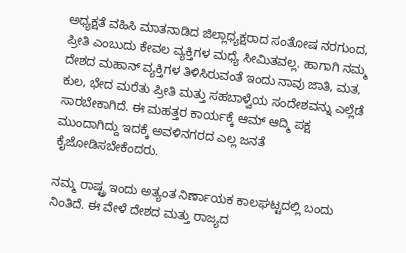ಅಧ್ಯಕ್ಷತೆ ವಹಿಸಿ ಮಾತನಾಡಿದ ಜಿಲ್ಲಾಧ್ಯಕ್ಷರಾದ ಸಂತೋಷ ನರಗುಂದ, ಪ್ರೀತಿ ಎಂಬುದು ಕೇವಲ ವ್ಯಕ್ತಿಗಳ ಮಧ್ಯೆ ಸೀಮಿತವಲ್ಲ. ಹಾಗಾಗಿ ನಮ್ಮ ದೇಶದ ಮಹಾನ್ ವ್ಯಕ್ತಿಗಳ ತಿಳಿಸಿರುವಂತೆ ಇಂದು ನಾವು ಜಾತಿ, ಮತ, ಕುಲ, ಭೇದ ಮರೆತು ಪ್ರೀತಿ ಮತ್ತು ಸಹಬಾಳ್ವೆಯ ಸಂದೇಶವನ್ನು ಎಲ್ಲೆಡೆ ಸಾರಬೇಕಾಗಿದೆ. ಈ ಮಹತ್ತರ ಕಾರ್ಯಕ್ಕೆ ಆಮ್ ಆದ್ಮಿ ಪಕ್ಷ ಮುಂದಾಗಿದ್ದು ಇದಕ್ಕೆ ಅವಳಿನಗರದ ಎಲ್ಲ ಜನತೆ ಕೈಜೋಡಿಸಬೇಕೆಂದರು.

ನಮ್ಮ ರಾಷ್ಟ್ರ ಇಂದು ಅತ್ಯಂತ ನಿರ್ಣಾಯಕ ಕಾಲಘಟ್ಟದಲ್ಲಿ ಬಂದು ನಿಂತಿದೆ. ಈ ವೇಳೆ ದೇಶದ ಮತ್ತು ರಾಜ್ಯದ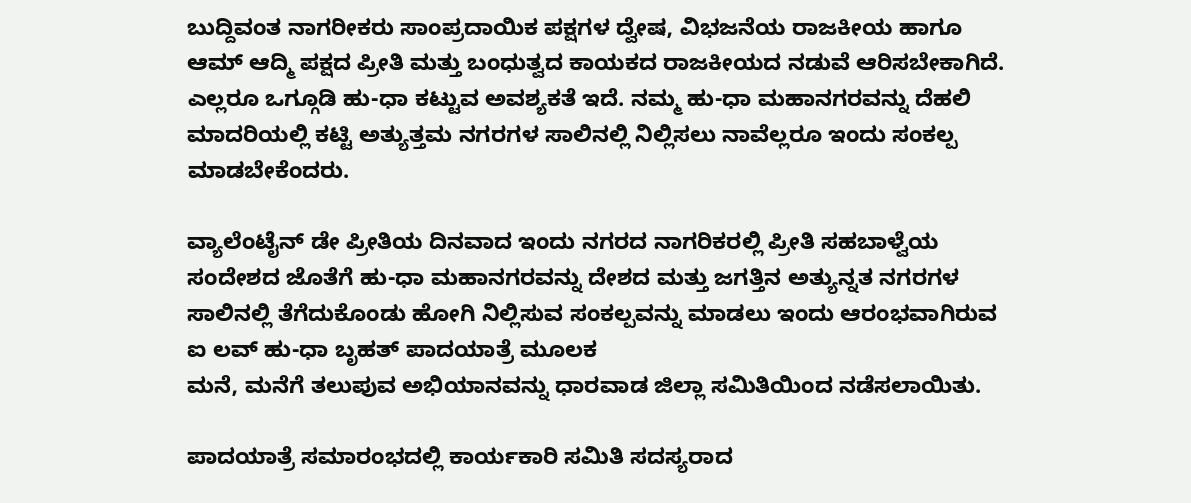ಬುದ್ದಿವಂತ ನಾಗರೀಕರು ಸಾಂಪ್ರದಾಯಿಕ ಪಕ್ಷಗಳ ದ್ವೇಷ, ವಿಭಜನೆಯ ರಾಜಕೀಯ ಹಾಗೂ ಆಮ್ ಆದ್ಮಿ ಪಕ್ಷದ ಪ್ರೀತಿ ಮತ್ತು ಬಂಧುತ್ವದ ಕಾಯಕದ ರಾಜಕೀಯದ ನಡುವೆ ಆರಿಸಬೇಕಾಗಿದೆ. ಎಲ್ಲರೂ ಒಗ್ಗೂಡಿ ಹು-ಧಾ ಕಟ್ಟುವ ಅವಶ್ಯಕತೆ ಇದೆ. ನಮ್ಮ ಹು-ಧಾ ಮಹಾನಗರವನ್ನು ದೆಹಲಿ ಮಾದರಿಯಲ್ಲಿ ಕಟ್ಟಿ ಅತ್ಯುತ್ತಮ ನಗರಗಳ ಸಾಲಿನಲ್ಲಿ ನಿಲ್ಲಿಸಲು ನಾವೆಲ್ಲರೂ ಇಂದು ಸಂಕಲ್ಪ ಮಾಡಬೇಕೆಂದರು.

ವ್ಯಾಲೆಂಟೈನ್ ಡೇ ಪ್ರೀತಿಯ ದಿನವಾದ ಇಂದು ನಗರದ ನಾಗರಿಕರಲ್ಲಿ ಪ್ರೀತಿ ಸಹಬಾಳ್ವೆಯ ಸಂದೇಶದ ಜೊತೆಗೆ ಹು-ಧಾ ಮಹಾನಗರವನ್ನು ದೇಶದ ಮತ್ತು ಜಗತ್ತಿನ ಅತ್ಯುನ್ನತ ನಗರಗಳ ಸಾಲಿನಲ್ಲಿ ತೆಗೆದುಕೊಂಡು ಹೋಗಿ ನಿಲ್ಲಿಸುವ ಸಂಕಲ್ಪವನ್ನು ಮಾಡಲು ಇಂದು ಆರಂಭವಾಗಿರುವ ಐ ಲವ್ ಹು-ಧಾ ಬೃಹತ್ ಪಾದಯಾತ್ರೆ ಮೂಲಕ
ಮನೆ, ಮನೆಗೆ ತಲುಪುವ ಅಭಿಯಾನವನ್ನು ಧಾರವಾಡ ಜಿಲ್ಲಾ ಸಮಿತಿಯಿಂದ ನಡೆಸಲಾಯಿತು.

ಪಾದಯಾತ್ರೆ ಸಮಾರಂಭದಲ್ಲಿ ಕಾರ್ಯಕಾರಿ ಸಮಿತಿ ಸದಸ್ಯರಾದ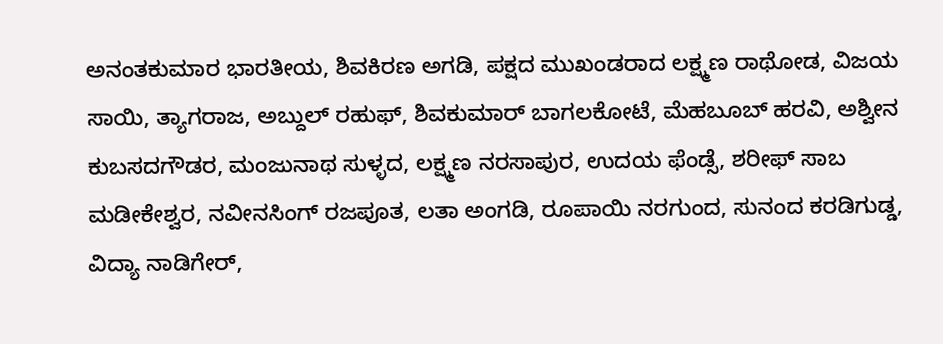ಅನಂತಕುಮಾರ ಭಾರತೀಯ, ಶಿವಕಿರಣ ಅಗಡಿ, ಪಕ್ಷದ ಮುಖಂಡರಾದ ಲಕ್ಷ್ಮಣ ರಾಥೋಡ, ವಿಜಯ ಸಾಯಿ, ತ್ಯಾಗರಾಜ, ಅಬ್ದುಲ್ ರಹುಫ್, ಶಿವಕುಮಾರ್ ಬಾಗಲಕೋಟೆ, ಮೆಹಬೂಬ್ ಹರವಿ, ಅಶ್ವೀನ ಕುಬಸದಗೌಡರ, ಮಂಜುನಾಥ ಸುಳ್ಳದ, ಲಕ್ಷ್ಮಣ ನರಸಾಪುರ, ಉದಯ ಫೆಂಡ್ಸೆ, ಶರೀಫ್ ಸಾಬ ಮಡೀಕೇಶ್ವರ, ನವೀನಸಿಂಗ್ ರಜಪೂತ, ಲತಾ ಅಂಗಡಿ, ರೂಪಾಯಿ ನರಗುಂದ, ಸುನಂದ ಕರಡಿಗುಡ್ಡ, ವಿದ್ಯಾ ನಾಡಿಗೇರ್,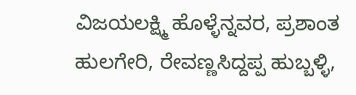ವಿಜಯಲಕ್ಷ್ಮಿ ಹೊಳ್ಳೆನ್ನವರ, ಪ್ರಶಾಂತ ಹುಲಗೇರಿ, ರೇವಣ್ಣಸಿದ್ದಪ್ಪ ಹುಬ್ಬಳ್ಳಿ,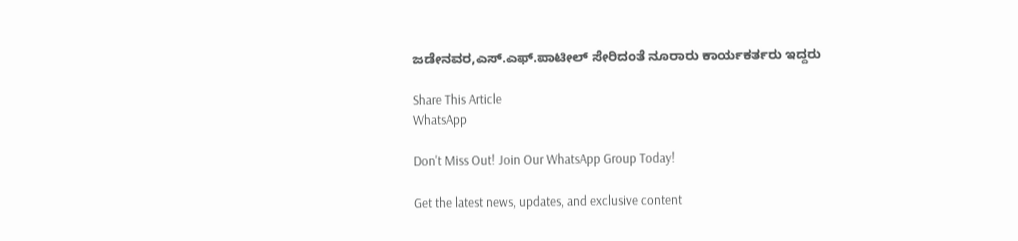ಜಡೇನವರ,ಎಸ್.ಎಫ್.ಪಾಟೀಲ್ ಸೇರಿದಂತೆ ನೂರಾರು ಕಾರ್ಯಕರ್ತರು ಇದ್ದರು

Share This Article
WhatsApp

Don't Miss Out! Join Our WhatsApp Group Today!

Get the latest news, updates, and exclusive content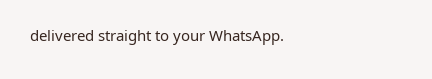delivered straight to your WhatsApp.